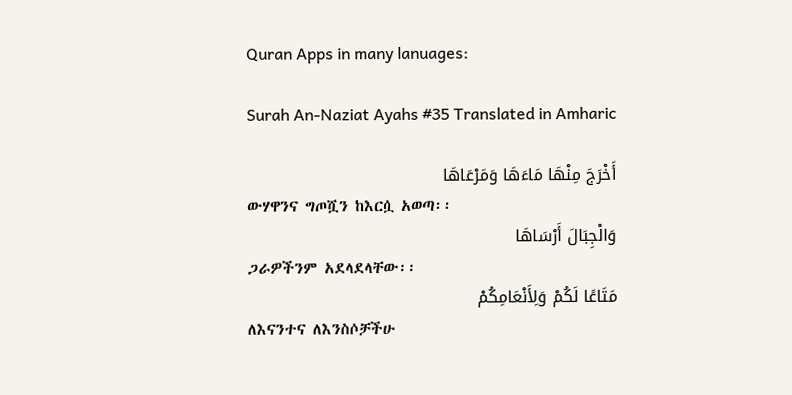Quran Apps in many lanuages:

Surah An-Naziat Ayahs #35 Translated in Amharic

أَخْرَجَ مِنْهَا مَاءَهَا وَمَرْعَاهَا
ውሃዋንና ግጦሿን ከእርሷ አወጣ፡፡
وَالْجِبَالَ أَرْسَاهَا
ጋራዎችንም አደላደላቸው፡፡
مَتَاعًا لَكُمْ وَلِأَنْعَامِكُمْ
ለእናንተና ለእንስሶቻችሁ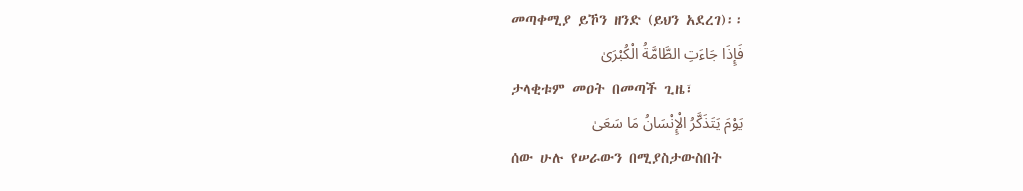መጣቀሚያ ይኾን ዘንድ (ይህን አደረገ)፡፡
فَإِذَا جَاءَتِ الطَّامَّةُ الْكُبْرَىٰ
ታላቂቱም መዐት በመጣች ጊዜ፣
يَوْمَ يَتَذَكَّرُ الْإِنْسَانُ مَا سَعَىٰ
ሰው ሁሉ የሠራውን በሚያስታውስበት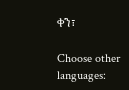ቀን፣

Choose other languages: